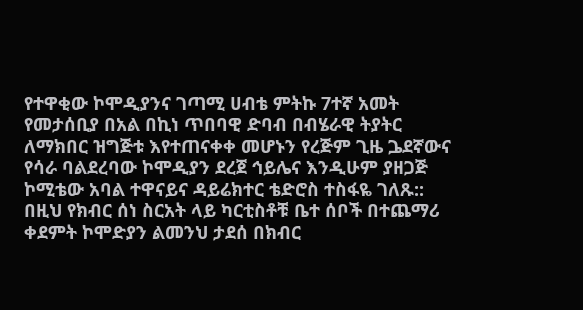የተዋቂው ኮሞዲያንና ገጣሚ ሀብቴ ምትኩ 7ተኛ አመት የመታሰቢያ በአል በኪነ ጥበባዊ ድባብ በብሄራዊ ትያትር ለማክበር ዝግጅቱ እየተጠናቀቀ መሆኑን የረጅም ጊዜ ጔደኛውና የሳራ ባልደረባው ኮሞዲያን ደረጀ ኅይሌና እንዲሁም ያዘጋጅ ኮሚቴው አባል ተዋናይና ዳይሬክተር ቴድሮስ ተስፋዬ ገለጹ:: በዚህ የክብር ሰነ ስርአት ላይ ካርቲስቶቹ ቤተ ሰቦች በተጨማሪ ቀደምት ኮሞድያን ልመንህ ታደሰ በክብር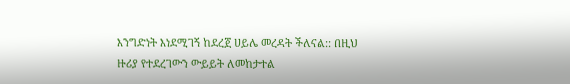እንግድነት እነደሚገኝ ከደረጀ ሀይሌ መረዳት ችለናል:: በዚህ ዙሪያ የተደረገውን ውይይት ለመከታተል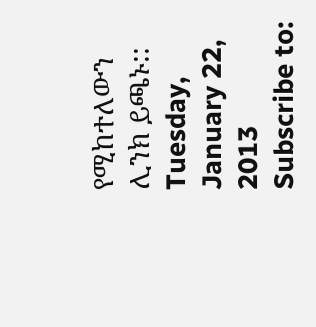የሚከተለውን ሊንክ ይጫኑ::
Tuesday, January 22, 2013
Subscribe to: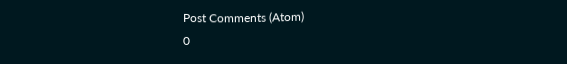Post Comments (Atom)
0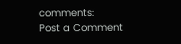comments:
Post a Comment